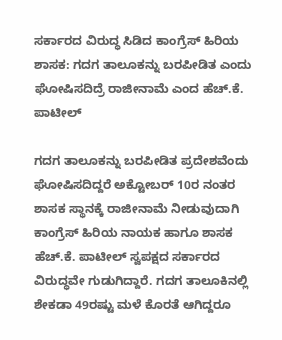ಸರ್ಕಾರದ ವಿರುದ್ಧ ಸಿಡಿದ ಕಾಂಗ್ರೆಸ್ ಹಿರಿಯ ಶಾಸಕ: ಗದಗ ತಾಲೂಕನ್ನು ಬರಪೀಡಿತ ಎಂದು ಘೋಷಿಸದಿದ್ರೆ ರಾಜೀನಾಮೆ ಎಂದ ಹೆಚ್.ಕೆ. ಪಾಟೀಲ್

ಗದಗ ತಾಲೂಕನ್ನು ಬರಪೀಡಿತ ಪ್ರದೇಶವೆಂದು ಘೋಷಿಸದಿದ್ದರೆ ಅಕ್ಟೋಬರ್ 10ರ ನಂತರ ಶಾಸಕ ಸ್ಥಾನಕ್ಕೆ ರಾಜೀನಾಮೆ ನೀಡುವುದಾಗಿ ಕಾಂಗ್ರೆಸ್ ಹಿರಿಯ ನಾಯಕ ಹಾಗೂ ಶಾಸಕ ಹೆಚ್.ಕೆ. ಪಾಟೀಲ್ ಸ್ವಪಕ್ಷದ ಸರ್ಕಾರದ ವಿರುದ್ಧವೇ ಗುಡುಗಿದ್ದಾರೆ. ಗದಗ ತಾಲೂಕಿನಲ್ಲಿ ಶೇಕಡಾ 49ರಷ್ಟು ಮಳೆ ಕೊರತೆ ಆಗಿದ್ದರೂ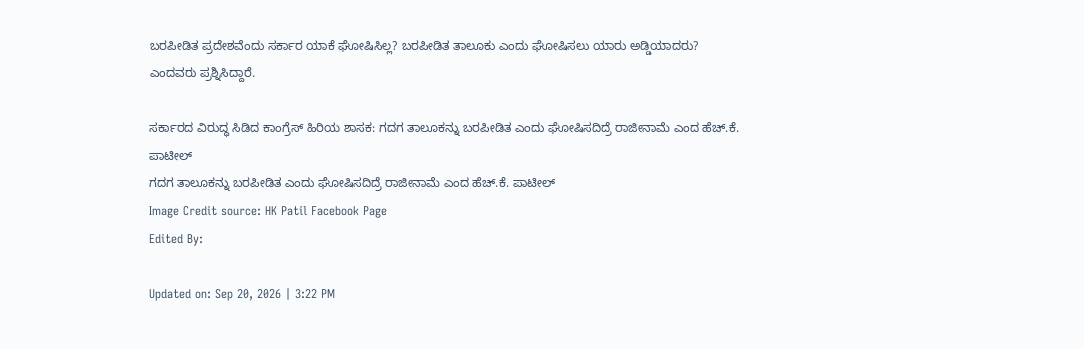ಬರಪೀಡಿತ ಪ್ರದೇಶವೆಂದು ಸರ್ಕಾರ ಯಾಕೆ ಘೋಷಿಸಿಲ್ಲ? ಬರಪೀಡಿತ ತಾಲೂಕು ಎಂದು ಘೋಷಿಸಲು ಯಾರು ಅಡ್ಡಿಯಾದರು? ಎಂದವರು ಪ್ರಶ್ನಿಸಿದ್ದಾರೆ.

ಸರ್ಕಾರದ ವಿರುದ್ಧ ಸಿಡಿದ ಕಾಂಗ್ರೆಸ್ ಹಿರಿಯ ಶಾಸಕ: ಗದಗ ತಾಲೂಕನ್ನು ಬರಪೀಡಿತ ಎಂದು ಘೋಷಿಸದಿದ್ರೆ ರಾಜೀನಾಮೆ ಎಂದ ಹೆಚ್.ಕೆ. ಪಾಟೀಲ್
ಗದಗ ತಾಲೂಕನ್ನು ಬರಪೀಡಿತ ಎಂದು ಘೋಷಿಸದಿದ್ರೆ ರಾಜೀನಾಮೆ ಎಂದ ಹೆಚ್.ಕೆ. ಪಾಟೀಲ್
Image Credit source: HK Patil Facebook Page
Edited By:

Updated on: Sep 20, 2026 | 3:22 PM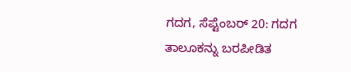ಗದಗ, ಸೆಪ್ಟೆಂಬರ್ 20: ಗದಗ ತಾಲೂಕನ್ನು ಬರಪೀಡಿತ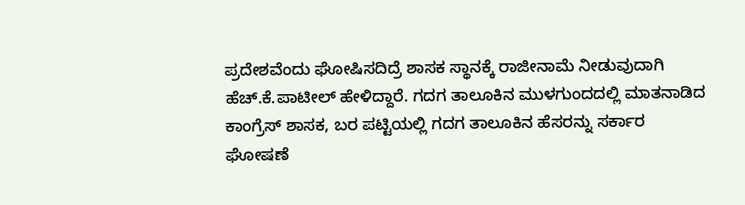ಪ್ರದೇಶವೆಂದು ಘೋಷಿಸದಿದ್ರೆ ಶಾಸಕ ಸ್ಥಾನಕ್ಕೆ ರಾಜೀನಾಮೆ ನೀಡುವುದಾಗಿ ಹೆಚ್.ಕೆ.ಪಾಟೀಲ್ ಹೇಳಿದ್ದಾರೆ. ಗದಗ ತಾಲೂಕಿನ ಮುಳಗುಂದದಲ್ಲಿ ಮಾತನಾಡಿದ ಕಾಂಗ್ರೆಸ್ ಶಾಸಕ, ಬರ ಪಟ್ಟಿಯಲ್ಲಿ ಗದಗ ತಾಲೂಕಿನ ಹೆಸರನ್ನು ಸರ್ಕಾರ ಘೋಷಣೆ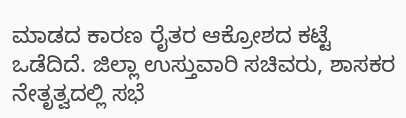ಮಾಡದ ಕಾರಣ ರೈತರ ಆಕ್ರೋಶದ ಕಟ್ಟೆ ಒಡೆದಿದೆ. ಜಿಲ್ಲಾ ಉಸ್ತುವಾರಿ ಸಚಿವರು, ಶಾಸಕರ ನೇತೃತ್ವದಲ್ಲಿ ಸಭೆ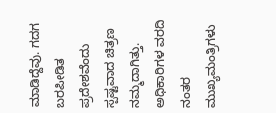ಮಾಡಿದ್ದೆವು. ಗದಗ ಬರಪೀಡಿತ ಪ್ರದೇಶವೆಂದು ಸ್ಪಷ್ಟವಾದ ಚಿತ್ರಣ ನಮ್ಮದಾಗಿತ್ತು. ಅಧಿಕಾರಿಗಳ ವರದಿ ನಂತರ ಮುಖ್ಯಮಂತ್ರಿಗಳು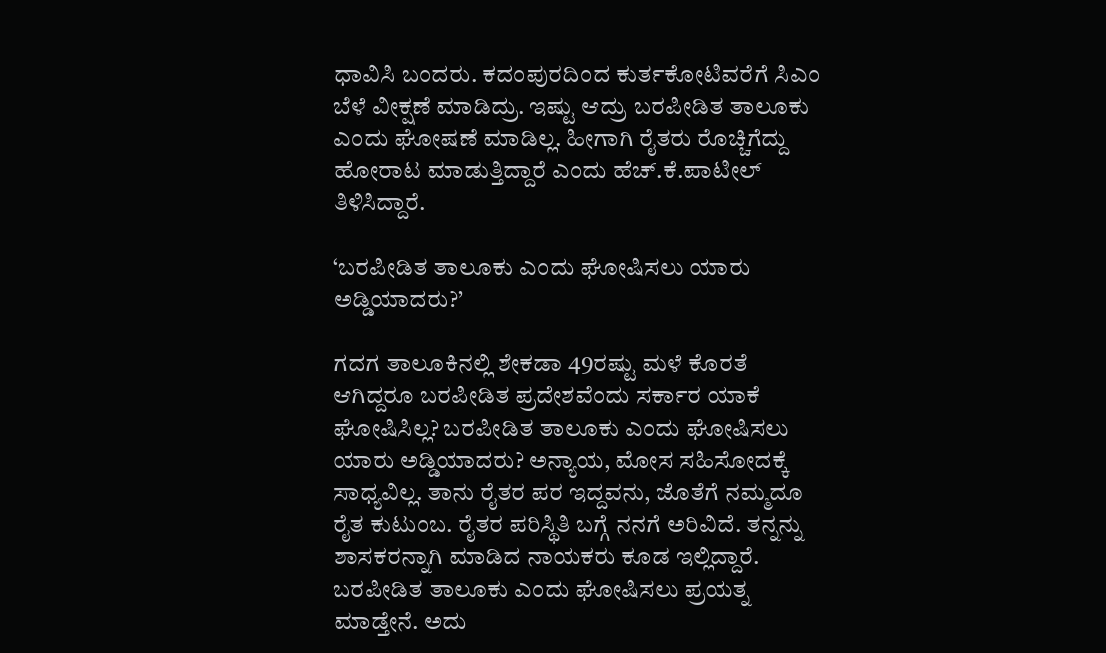ಧಾವಿಸಿ ಬಂದರು. ಕದಂಪುರದಿಂದ ಕುರ್ತಕೋಟಿವರೆಗೆ ಸಿಎಂ ಬೆಳೆ ವೀಕ್ಷಣೆ ಮಾಡಿದ್ರು. ಇಷ್ಟು ಆದ್ರು ಬರಪೀಡಿತ ತಾಲೂಕು ಎಂದು ಘೋಷಣೆ ಮಾಡಿಲ್ಲ. ಹೀಗಾಗಿ ರೈತರು ರೊಚ್ಚಿಗೆದ್ದು ಹೋರಾಟ ಮಾಡುತ್ತಿದ್ದಾರೆ ಎಂದು ಹೆಚ್.ಕೆ.ಪಾಟೀಲ್ ತಿಳಿಸಿದ್ದಾರೆ.

‘ಬರಪೀಡಿತ ತಾಲೂಕು ಎಂದು ಘೋಷಿಸಲು ಯಾರು ಅಡ್ಡಿಯಾದರು?’

ಗದಗ ತಾಲೂಕಿನಲ್ಲಿ ಶೇಕಡಾ 49ರಷ್ಟು ಮಳೆ ಕೊರತೆ ಆಗಿದ್ದರೂ ಬರಪೀಡಿತ ಪ್ರದೇಶವೆಂದು ಸರ್ಕಾರ ಯಾಕೆ ಘೋಷಿಸಿಲ್ಲ? ಬರಪೀಡಿತ ತಾಲೂಕು ಎಂದು ಘೋಷಿಸಲು ಯಾರು ಅಡ್ಡಿಯಾದರು? ಅನ್ಯಾಯ, ಮೋಸ ಸಹಿಸೋದಕ್ಕೆ ಸಾಧ್ಯವಿಲ್ಲ. ತಾನು ರೈತರ ಪರ ಇದ್ದವನು, ಜೊತೆಗೆ ನಮ್ಮದೂ ರೈತ ಕುಟುಂಬ. ರೈತರ ಪರಿಸ್ಥಿತಿ ಬಗ್ಗೆ ನನಗೆ ಅರಿವಿದೆ. ತನ್ನನ್ನು ಶಾಸಕರನ್ನಾಗಿ ಮಾಡಿದ ನಾಯಕರು ಕೂಡ ಇಲ್ಲಿದ್ದಾರೆ. ಬರಪೀಡಿತ ತಾಲೂಕು ಎಂದು ಘೋಷಿಸಲು ಪ್ರಯತ್ನ ಮಾಡ್ತೇನೆ. ಅದು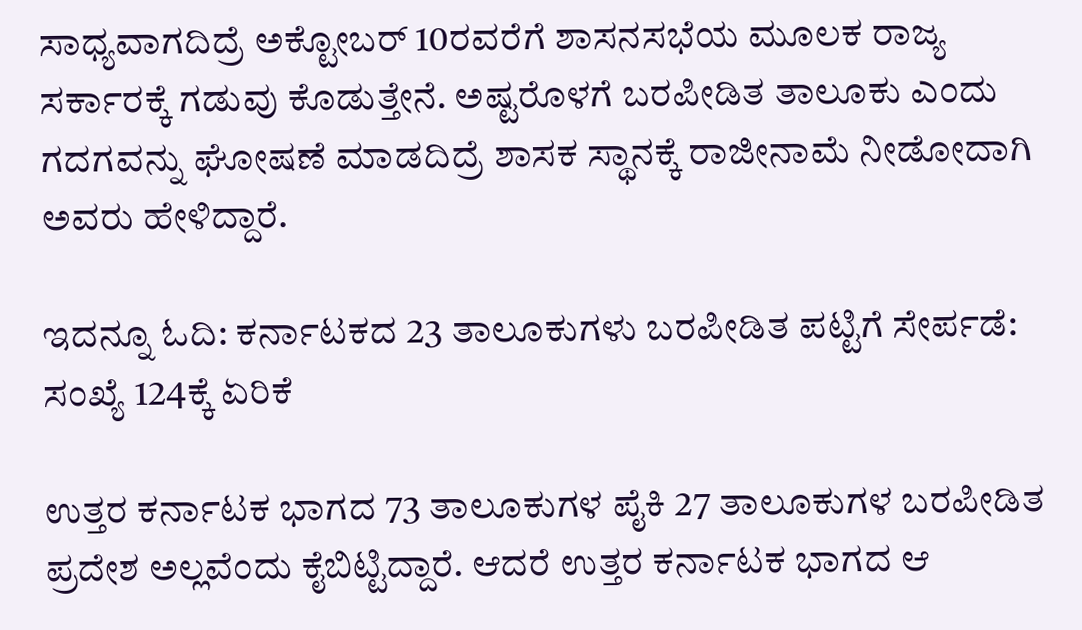ಸಾಧ್ಯವಾಗದಿದ್ರೆ ಅಕ್ಟೋಬರ್ 10ರವರೆಗೆ ಶಾಸನಸಭೆಯ ಮೂಲಕ ರಾಜ್ಯ ಸರ್ಕಾರಕ್ಕೆ ಗಡುವು ಕೊಡುತ್ತೇನೆ. ಅಷ್ಟರೊಳಗೆ ಬರಪೀಡಿತ ತಾಲೂಕು ಎಂದು ಗದಗವನ್ನು ಘೋಷಣೆ ಮಾಡದಿದ್ರೆ ಶಾಸಕ ಸ್ಥಾನಕ್ಕೆ ರಾಜೀನಾಮೆ ನೀಡೋದಾಗಿ ಅವರು ಹೇಳಿದ್ದಾರೆ.

ಇದನ್ನೂ ಓದಿ: ಕರ್ನಾಟಕದ 23 ತಾಲೂಕುಗಳು ಬರಪೀಡಿತ ಪಟ್ಟಿಗೆ ಸೇರ್ಪಡೆ: ಸಂಖ್ಯೆ 124ಕ್ಕೆ ಏರಿಕೆ

ಉತ್ತರ ಕರ್ನಾಟಕ ಭಾಗದ 73 ತಾಲೂಕುಗಳ ಪೈಕಿ 27 ತಾಲೂಕುಗಳ ಬರಪೀಡಿತ ಪ್ರದೇಶ ಅಲ್ಲವೆಂದು ಕೈಬಿಟ್ಟಿದ್ದಾರೆ. ಆದರೆ ಉತ್ತರ ಕರ್ನಾಟಕ ಭಾಗದ ಆ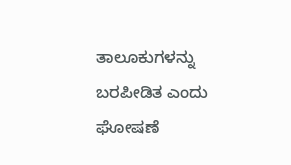ತಾಲೂಕುಗಳನ್ನು ಬರಪೀಡಿತ ಎಂದು ಘೋಷಣೆ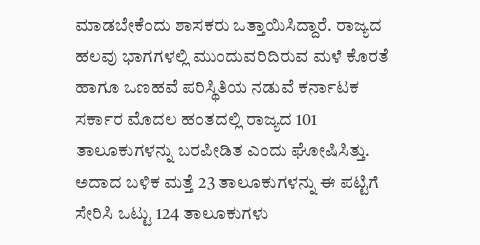ಮಾಡಬೇಕೆಂದು ಶಾಸಕರು ಒತ್ತಾಯಿಸಿದ್ದಾರೆ. ರಾಜ್ಯದ ಹಲವು ಭಾಗಗಳಲ್ಲಿ ಮುಂದುವರಿದಿರುವ ಮಳೆ ಕೊರತೆ ಹಾಗೂ ಒಣಹವೆ ಪರಿಸ್ಥಿತಿಯ ನಡುವೆ ಕರ್ನಾಟಕ ಸರ್ಕಾರ ಮೊದಲ ಹಂತದಲ್ಲಿ ರಾಜ್ಯದ 101 ತಾಲೂಕುಗಳನ್ನು ಬರಪೀಡಿತ ಎಂದು ಘೋಷಿಸಿತ್ತು. ಅದಾದ ಬಳಿಕ ಮತ್ತೆ 23 ತಾಲೂಕುಗಳನ್ನು ಈ ಪಟ್ಟಿಗೆ ಸೇರಿಸಿ ಒಟ್ಟು 124 ತಾಲೂಕುಗಳು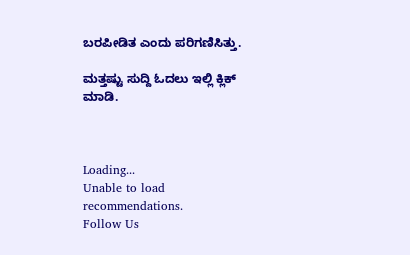ಬರಪೀಡಿತ ಎಂದು ಪರಿಗಣಿಸಿತ್ತು.

ಮತ್ತಷ್ಟು ಸುದ್ದಿ ಓದಲು ಇಲ್ಲಿ ಕ್ಲಿಕ್ ಮಾಡಿ.



Loading...
Unable to load recommendations.
Follow Us